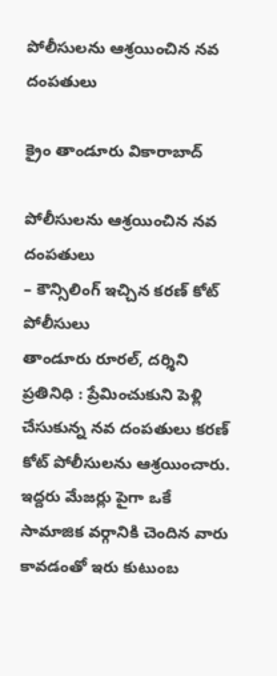పోలీసులను ఆశ్రయించిన నవ దంపతులు

క్రైం తాండూరు వికారాబాద్

పోలీసులను ఆశ్రయించిన నవ దంపతులు
– కౌన్సిలింగ్ ఇచ్చిన కరణ్ కోట్ పోలీసులు
తాండూరు రూరల్, దర్శిని ప్రతినిధి : ప్రేమించుకుని పెళ్లి చేసుకున్న నవ దంపతులు కరణ్ కోట్ పోలీసులను ఆశ్రయించారు. ఇద్దరు మేజర్లు పైగా ఒకే సామాజిక వర్గానికి చెందిన వారు కావడంతో ఇరు కుటుంబ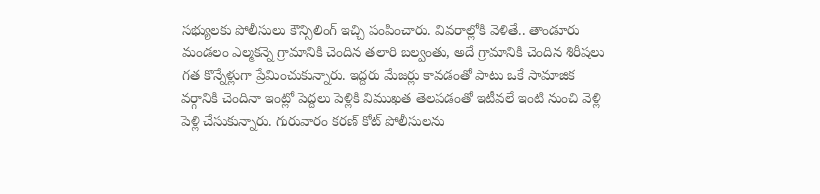సభ్యులకు పోలీసులు కౌన్సిలింగ్ ఇచ్చి పంపించారు. వివరాల్లోకి వెళితే.. తాండూరు మండలం ఎల్మకన్నె గ్రామానికి చెందిన తలారి బల్వంతు, అదే గ్రామానికి చెందిన శిరీషలు గత కొన్నేళ్లుగా ప్రేమించుకున్నారు. ఇద్దరు మేజర్లు కావడంతో పాటు ఒకే సామాజిక వర్గానికి చెందినా ఇంట్లో పెద్దలు పెళ్లికి విముఖత తెలపడంతో ఇటీవలే ఇంటి నుంచి వెళ్లి పెళ్లి చేసుకున్నారు. గురువారం కరణ్ కోట్ పోలీసులను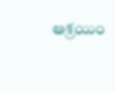ఆశ్రయిం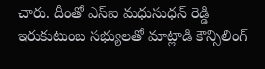చారు. దీంతో ఎస్ఐ మధుసుధన్ రెడ్డి ఇరుకుటుంబ సభ్యులతో మాట్లాడి కౌన్సిలింగ్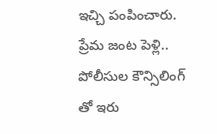ఇచ్చి పంపించారు. ప్రేమ జంట పెళ్లి.. పోలీసుల కౌన్సిలింగ్ తో ఇరు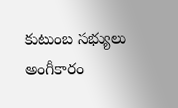కుటుంబ సభ్యులు అంగీకారం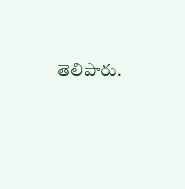తెలిపారు.